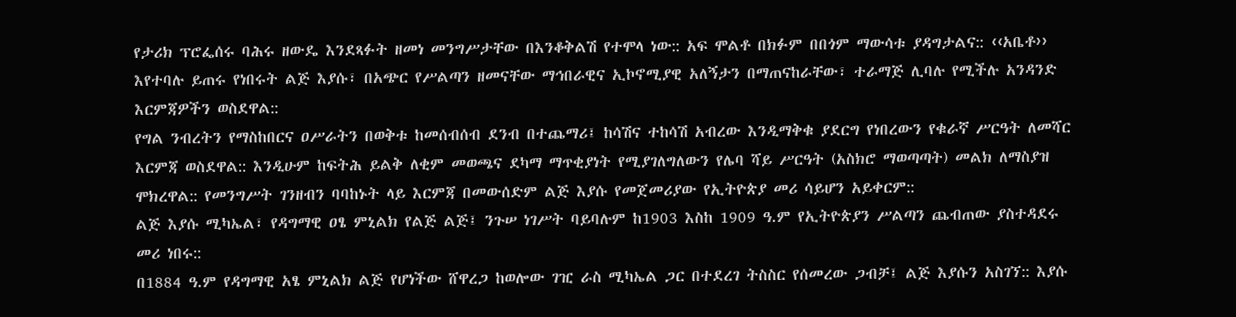የታሪክ ፕሮፌሰሩ ባሕሩ ዘውዴ እንደጻፉት ዘመነ መንግሥታቸው በእንቆቅልሽ የተሞላ ነው:: አፍ ሞልቶ በክፉም በበጎም ማውሳቱ ያዳግታልና:: ‹‹አቤቶ›› እየተባሉ ይጠሩ የነበሩት ልጅ እያሱ፣ በአጭር የሥልጣን ዘመናቸው ማኅበራዊና ኢኮኖሚያዊ አለኝታን በማጠናከራቸው፣ ተራማጅ ሊባሉ የሚችሉ አንዳንድ እርምጃዎችን ወስደዋል::
የግል ንብረትን የማስከበርና ዐሥራትን በወቅቱ ከመሰብሰብ ደንብ በተጨማሪ፤ ከሳሽና ተከሳሽ አብረው እንዲማቅቁ ያደርግ የነበረውን የቁራኛ ሥርዓት ለመሻር እርምጃ ወስደዋል:: እንዲሁም ከፍትሕ ይልቅ ለቂም መወጫና ደካማ ማጥቂያነት የሚያገለግለውን የሌባ ሻይ ሥርዓት (አስክሮ ማወጣጣት) መልክ ለማስያዝ ሞክረዋል:: የመንግሥት ገንዘብን ባባከኑት ላይ እርምጃ በመውሰድም ልጅ እያሱ የመጀመሪያው የኢትዮጵያ መሪ ሳይሆን አይቀርም::
ልጅ እያሱ ሚካኤል፣ የዳግማዊ ዐፄ ምኒልክ የልጅ ልጅ፤ ንጉሠ ነገሥት ባይባሉም ከ1903 እስከ 1909 ዓ.ም የኢትዮጵያን ሥልጣን ጨብጠው ያስተዳደሩ መሪ ነበሩ::
በ1884 ዓ.ም የዳግማዊ አፄ ምኒልክ ልጅ የሆነችው ሸዋረጋ ከወሎው ገዢ ራስ ሚካኤል ጋር በተደረገ ትስስር የሰመረው ጋብቻ፤ ልጅ እያሱን አስገኘ:: እያሱ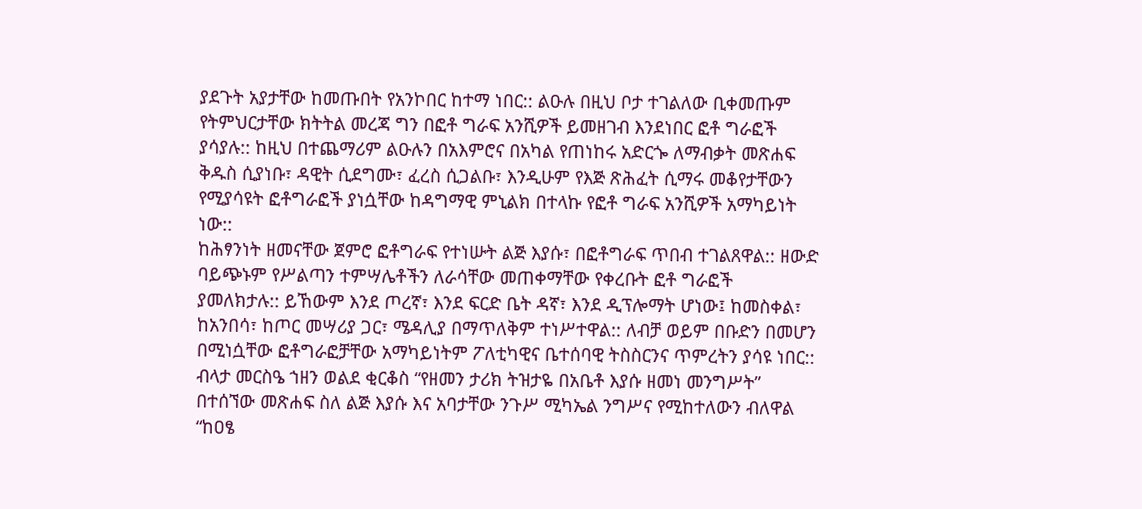ያደጉት አያታቸው ከመጡበት የአንኮበር ከተማ ነበር:: ልዑሉ በዚህ ቦታ ተገልለው ቢቀመጡም የትምህርታቸው ክትትል መረጃ ግን በፎቶ ግራፍ አንሺዎች ይመዘገብ እንደነበር ፎቶ ግራፎች ያሳያሉ:: ከዚህ በተጨማሪም ልዑሉን በአእምሮና በአካል የጠነከሩ አድርጐ ለማብቃት መጽሐፍ ቅዱስ ሲያነቡ፣ ዳዊት ሲደግሙ፣ ፈረስ ሲጋልቡ፣ እንዲሁም የእጅ ጽሕፈት ሲማሩ መቆየታቸውን የሚያሳዩት ፎቶግራፎች ያነሷቸው ከዳግማዊ ምኒልክ በተላኩ የፎቶ ግራፍ አንሺዎች አማካይነት ነው::
ከሕፃንነት ዘመናቸው ጀምሮ ፎቶግራፍ የተነሡት ልጅ እያሱ፣ በፎቶግራፍ ጥበብ ተገልጸዋል:: ዘውድ ባይጭኑም የሥልጣን ተምሣሌቶችን ለራሳቸው መጠቀማቸው የቀረቡት ፎቶ ግራፎች ያመለክታሉ:: ይኸውም እንደ ጦረኛ፣ እንደ ፍርድ ቤት ዳኛ፣ እንደ ዲፕሎማት ሆነው፤ ከመስቀል፣ ከአንበሳ፣ ከጦር መሣሪያ ጋር፣ ሜዳሊያ በማጥለቅም ተነሥተዋል:: ለብቻ ወይም በቡድን በመሆን በሚነሷቸው ፎቶግራፎቻቸው አማካይነትም ፖለቲካዊና ቤተሰባዊ ትስስርንና ጥምረትን ያሳዩ ነበር::
ብላታ መርስዔ ኀዘን ወልደ ቂርቆስ “የዘመን ታሪክ ትዝታዬ በአቤቶ እያሱ ዘመነ መንግሥት” በተሰኘው መጽሐፍ ስለ ልጅ እያሱ እና አባታቸው ንጉሥ ሚካኤል ንግሥና የሚከተለውን ብለዋል “ከዐፄ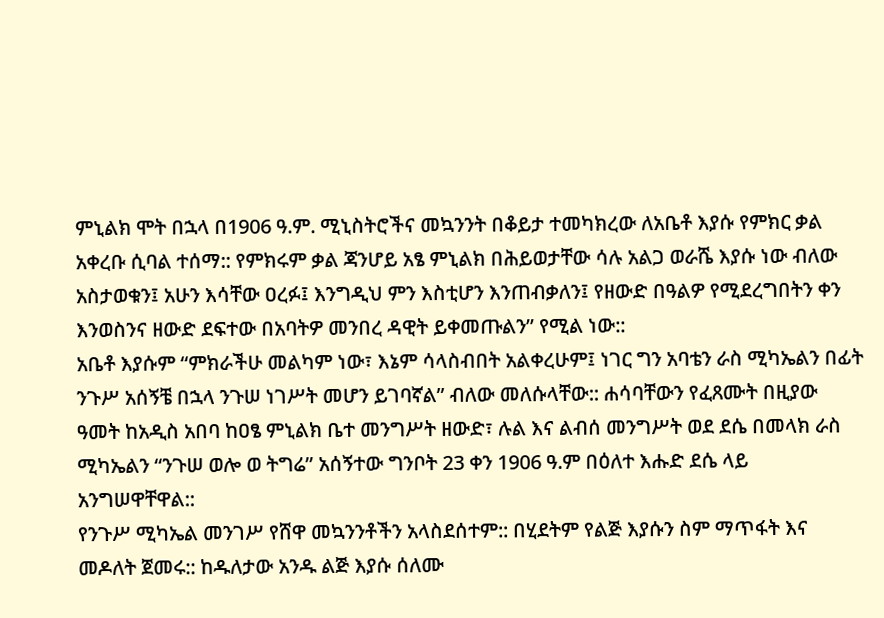ምኒልክ ሞት በኋላ በ1906 ዓ.ም. ሚኒስትሮችና መኳንንት በቆይታ ተመካክረው ለአቤቶ እያሱ የምክር ቃል አቀረቡ ሲባል ተሰማ:: የምክሩም ቃል ጃንሆይ አፄ ምኒልክ በሕይወታቸው ሳሉ አልጋ ወራሼ እያሱ ነው ብለው አስታወቁን፤ አሁን እሳቸው ዐረፉ፤ እንግዲህ ምን እስቲሆን እንጠብቃለን፤ የዘውድ በዓልዎ የሚደረግበትን ቀን እንወስንና ዘውድ ደፍተው በአባትዎ መንበረ ዳዊት ይቀመጡልን” የሚል ነው::
አቤቶ እያሱም “ምክራችሁ መልካም ነው፣ እኔም ሳላስብበት አልቀረሁም፤ ነገር ግን አባቴን ራስ ሚካኤልን በፊት ንጉሥ አሰኝቼ በኋላ ንጉሠ ነገሥት መሆን ይገባኛል” ብለው መለሱላቸው:: ሐሳባቸውን የፈጸሙት በዚያው ዓመት ከአዲስ አበባ ከዐፄ ምኒልክ ቤተ መንግሥት ዘውድ፣ ሉል እና ልብሰ መንግሥት ወደ ደሴ በመላክ ራስ ሚካኤልን “ንጉሠ ወሎ ወ ትግሬ” አሰኝተው ግንቦት 23 ቀን 1906 ዓ.ም በዕለተ እሑድ ደሴ ላይ አንግሠዋቸዋል::
የንጉሥ ሚካኤል መንገሥ የሸዋ መኳንንቶችን አላስደሰተም:: በሂደትም የልጅ እያሱን ስም ማጥፋት እና መዶለት ጀመሩ:: ከዱለታው አንዱ ልጅ እያሱ ሰለሙ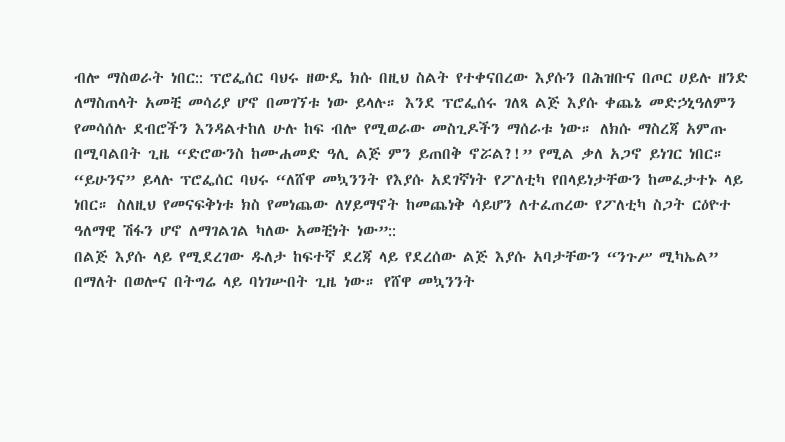ብሎ ማስወራት ነበር:: ፕሮፌሰር ባህሩ ዘውዴ ክሱ በዚህ ስልት የተቀናበረው እያሱን በሕዝቡና በጦር ሀይሉ ዘንድ ለማስጠላት አመቺ መሳሪያ ሆኖ በመገኘቱ ነው ይላሉ። እንደ ፕሮፌሰሩ ገለጻ ልጅ እያሱ ቀጨኔ መድኃኒዓለምን የመሳሰሉ ደብሮችን እንዳልተከለ ሁሉ ከፍ ብሎ የሚወራው መስጊዶችን ማሰራቱ ነው። ለክሱ ማስረጃ አምጡ በሚባልበት ጊዜ “ድሮውንስ ከሙሐመድ ዓሊ ልጅ ምን ይጠበቅ ኖሯል?!” የሚል ቃለ አጋኖ ይነገር ነበር። “ይሁንና” ይላሉ ፕሮፌሰር ባህሩ “ለሸዋ መኳንንት የእያሱ አደገኛነት የፖለቲካ የበላይነታቸውን ከመፈታተኑ ላይ ነበር። ስለዚህ የመናፍቅነቱ ክስ የመነጨው ለሃይማኖት ከመጨነቅ ሳይሆን ለተፈጠረው የፖለቲካ ስጋት ርዕዮተ ዓለማዊ ሽፋን ሆኖ ለማገልገል ካለው አመቺነት ነው”::
በልጅ እያሱ ላይ የሚደረገው ዱለታ ከፍተኛ ደረጃ ላይ የደረሰው ልጅ እያሱ አባታቸውን “ንጉሥ ሚካኤል” በማለት በወሎና በትግሬ ላይ ባነገሡበት ጊዜ ነው። የሸዋ መኳንንት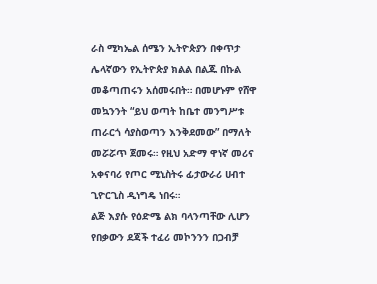ራስ ሚካኤል ሰሜን ኢትዮጵያን በቀጥታ ሌላኛውን የኢትዮጵያ ክልል በልጁ በኩል መቆጣጠሩን አሰመሩበት። በመሆኑም የሸዋ መኳንንት “ይህ ወጣት ከቤተ መንግሥቱ ጠራርጎ ሳያስወጣን እንቅደመው” በማለት መሯሯጥ ጀመሩ። የዚህ አድማ ዋነኛ መሪና አቀናባሪ የጦር ሚኒስትሩ ፊታውራሪ ሀብተ ጊዮርጊስ ዲነግዴ ነበሩ።
ልጅ እያሱ የዕድሜ ልክ ባላንጣቸው ሊሆን የበቃውን ደጃች ተፈሪ መኮንንን በጋብቻ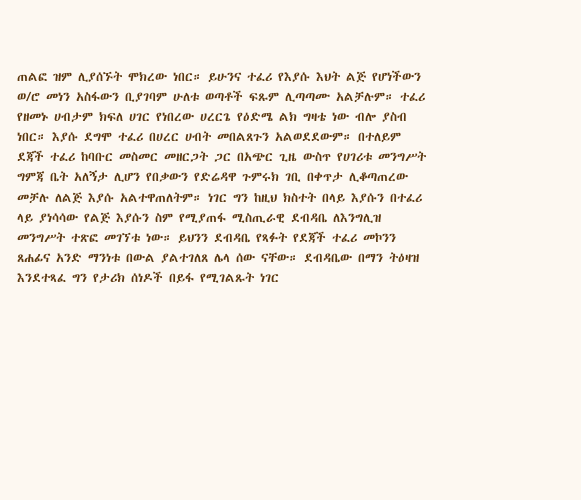ጠልፎ ዝም ሊያሰኙት ሞክረው ነበር። ይሁንና ተፈሪ የእያሱ እህት ልጅ የሆነችውን ወ/ሮ መነን አስፋውን ቢያገባም ሁለቱ ወጣቶች ፍጹም ሊጣጣሙ አልቻሉም። ተፈሪ የዘመኑ ሀብታም ክፍለ ሀገር የነበረው ሀረርጌ የዕድሜ ልክ ግዛቴ ነው ብሎ ያስብ ነበር። እያሱ ደግሞ ተፈሪ በሀረር ሀብት መበልጸጉን አልወደደውም። በተለይም ደጃች ተፈሪ ከባቡር መስመር መዘርጋት ጋር በአጭር ጊዜ ውስጥ የሀገሪቱ መንግሥት ግምጃ ቤት አለኝታ ሊሆን የበቃውን የድሬዳዋ ጉምሩክ ገቢ በቀጥታ ሊቆጣጠረው መቻሉ ለልጅ እያሱ አልተዋጠለትም። ነገር ግን ከዚህ ክስተት በላይ እያሱን በተፈሪ ላይ ያነሳሳው የልጅ እያሱን ስም የሚያጠፋ ሚስጢራዊ ደብዳቤ ለእንግሊዝ መንግሥት ተጽፎ መገኘቱ ነው። ይህንን ደብዳቤ የጻፉት የደጃች ተፈሪ መኮንን ጸሐፊና አንድ ማንነቱ በውል ያልተገለጸ ሌላ ሰው ናቸው። ደብዳቤው በማን ትዕዛዝ እንደተጻፈ ግን የታሪክ ሰነዶች በይፋ የሚገልጹት ነገር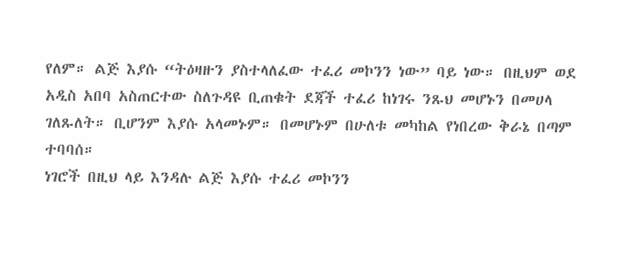የለም። ልጅ እያሱ “ትዕዛዙን ያስተላለፈው ተፈሪ መኮንን ነው” ባይ ነው። በዚህም ወደ አዲስ አበባ አስጠርተው ስለጉዳዩ ቢጠቁት ደጃች ተፈሪ ከነገሩ ንጹህ መሆኑን በመሀላ ገለጹለት። ቢሆንም እያሱ አላመኑም። በመሆኑም በሁለቱ መካከል የነበረው ቅራኔ በጣም ተባባሰ።
ነገሮች በዚህ ላይ እንዳሉ ልጅ እያሱ ተፈሪ መኮንን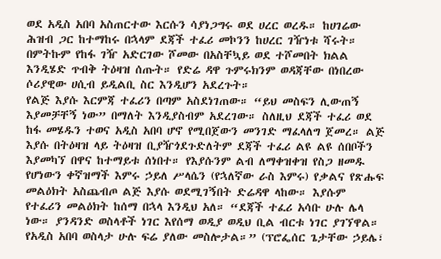ወደ አዲስ አበባ አስጠርተው እርሱን ሳያነጋግሩ ወደ ሀረር ወረዱ። ከሀገሬው ሕዝብ ጋር ከተማከሩ በኋላም ደጃች ተፈሪ መኮንን ከሀረር ገዥነቱ ሻሩት። በምትኩም የከፋ ገዥ አድርገው ሾመው በአስቸኳይ ወደ ተሾመበት ክልል እንዲሄድ ጥብቅ ትዕዛዝ ሰጡት። የድሬ ዳዋ ጉምሩክንም ወዳጃቸው በነበረው ሶሪያዊው ሀሲብ ይዲልቢ ስር እንዲሆን አደረጉት።
የልጅ እያሱ እርምጃ ተፈሪን በጣም አስደነገጠው። “ይህ መስፍን ሊውጠኝ እያመቻቸኝ ነው” በማለት እንዲያስብም አደረገው። ስለዚህ ደጃች ተፈሪ ወደ ከፋ መሄዱን ተወና አዲስ አበባ ሆኖ የሚበጀውን መንገድ ማፈላለግ ጀመረ። ልጅ እያሱ በትዕዛዝ ላይ ትዕዛዝ ቢያዥጎደጉድለትም ደጃች ተፈሪ ልዩ ልዩ ሰበቦችን እያመካኘ በዋና ከተማይቱ ሰነበተ። የእያሱንም ልብ ለማቀዝቀዝ የስጋ ዘመዱ የሆነውን ቀኛዝማች እምሩ ኃይለ ሥላሴን (የኋለኛው ራስ እምሩ) የቃልና የጽሑፍ መልዕክት አስጨብጦ ልጅ እያሱ ወደሚገኝበት ድሬዳዋ ላከው። እያሱም የተፈሪን መልዕክት ከሰማ በኋላ እንዲህ አለ። “ደጃች ተፈሪ አሳቡ ሁሉ ሌላ ነው። ያንዳንድ ወስላቶች ነገር እየሰማ ወዲያ ወዲህ ቢል ብርቱ ነገር ያገኘዋል። የአዲስ አበባ ወስላታ ሁሉ ፍሬ ያለው መስሎታል።” (ፕሮፌሰር ጌታቸው ኃይሌ፣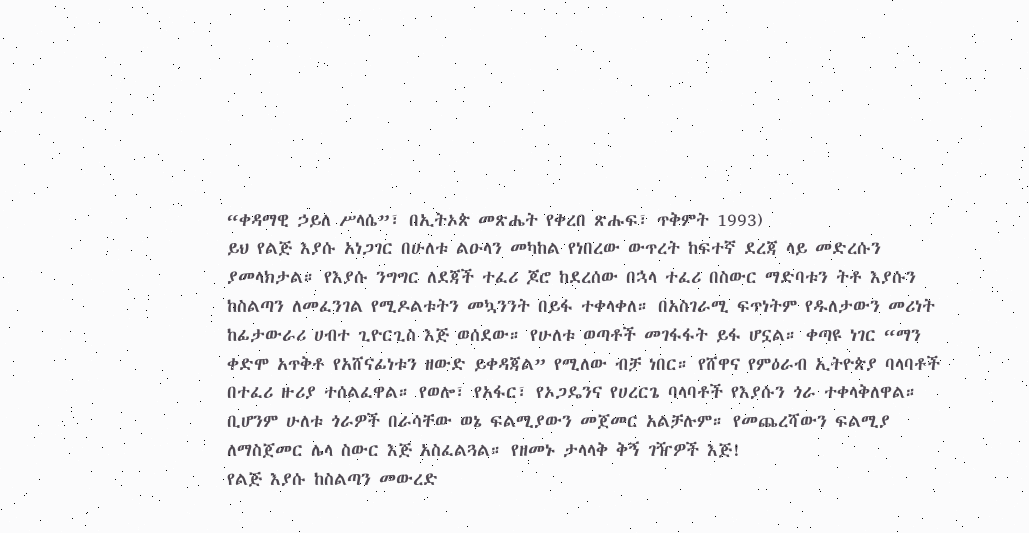“ቀዳማዊ ኃይለ ሥላሴ”፣ በኢትኦጵ መጽሔት የቀረበ ጽሑፍ፣ ጥቅምት 1993)
ይህ የልጅ እያሱ አነጋገር በሁለቱ ልዑላን መካከል የነበረው ውጥረት ከፍተኛ ደረጃ ላይ መድረሱን ያመላክታል። የእያሱ ንግግር ለደጃች ተፈሪ ጆሮ ከደረሰው በኋላ ተፈሪ በስውር ማድባቱን ትቶ እያሱን ከስልጣን ለመፈንገል የሚዶልቱትን መኳንንት በይፋ ተቀላቀለ። በአስገራሚ ፍጥነትም የዱለታውን መሪነት ከፊታውራሪ ሀብተ ጊዮርጊስ እጅ ወሰደው። የሁለቱ ወጣቶች መገፋፋት ይፋ ሆኗል። ቀጣዩ ነገር “ማን ቀድሞ አጥቅቶ የአሸናፊነቱን ዘውድ ይቀዳጃል” የሚለው ብቻ ነበር። የሸዋና የምዕራብ ኢትዮጵያ ባላባቶች በተፈሪ ዙሪያ ተሰልፈዋል። የወሎ፣ የአፋር፣ የኦጋዴንና የሀረርጌ ባላባቶች የእያሱን ጎራ ተቀላቅለዋል። ቢሆንም ሁለቱ ጎራዎች በራሳቸው ወኔ ፍልሚያውን መጀመር አልቻሉም። የመጨረሻውን ፍልሚያ ለማስጀመር ሌላ ስውር እጅ አስፈልጓል። የዘመኑ ታላላቅ ቅኝ ገዥዎች እጅ!
የልጅ እያሱ ከስልጣን መውረድ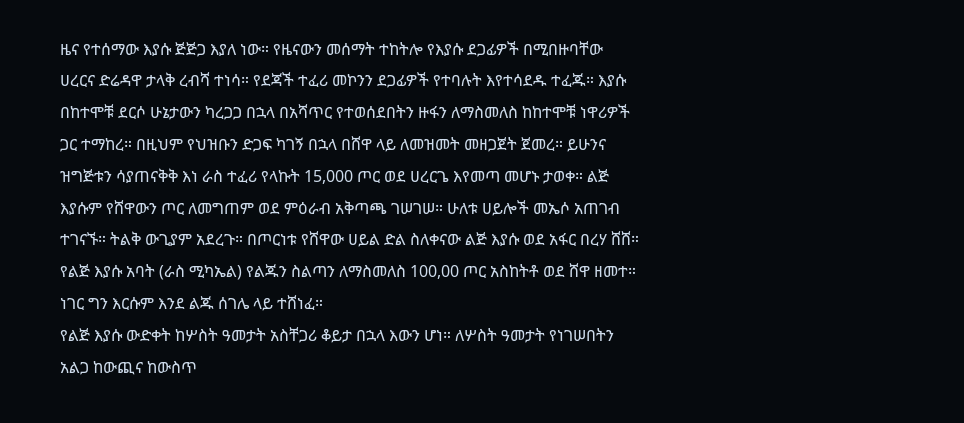ዜና የተሰማው እያሱ ጅጅጋ እያለ ነው። የዜናውን መሰማት ተከትሎ የእያሱ ደጋፊዎች በሚበዙባቸው ሀረርና ድሬዳዋ ታላቅ ረብሻ ተነሳ። የደጃች ተፈሪ መኮንን ደጋፊዎች የተባሉት እየተሳደዱ ተፈጁ። እያሱ በከተሞቹ ደርሶ ሁኔታውን ካረጋጋ በኋላ በአሻጥር የተወሰደበትን ዙፋን ለማስመለስ ከከተሞቹ ነዋሪዎች ጋር ተማከረ። በዚህም የህዝቡን ድጋፍ ካገኝ በኋላ በሸዋ ላይ ለመዝመት መዘጋጀት ጀመረ። ይሁንና ዝግጅቱን ሳያጠናቅቅ እነ ራስ ተፈሪ የላኩት 15,000 ጦር ወደ ሀረርጌ እየመጣ መሆኑ ታወቀ። ልጅ እያሱም የሸዋውን ጦር ለመግጠም ወደ ምዕራብ አቅጣጫ ገሠገሠ። ሁለቱ ሀይሎች መኤሶ አጠገብ ተገናኙ። ትልቅ ውጊያም አደረጉ። በጦርነቱ የሸዋው ሀይል ድል ስለቀናው ልጅ እያሱ ወደ አፋር በረሃ ሸሸ። የልጅ እያሱ አባት (ራስ ሚካኤል) የልጁን ስልጣን ለማስመለስ 100,00 ጦር አስከትቶ ወደ ሸዋ ዘመተ። ነገር ግን እርሱም እንደ ልጁ ሰገሌ ላይ ተሸነፈ።
የልጅ እያሱ ውድቀት ከሦስት ዓመታት አስቸጋሪ ቆይታ በኋላ እውን ሆነ። ለሦስት ዓመታት የነገሠበትን አልጋ ከውጪና ከውስጥ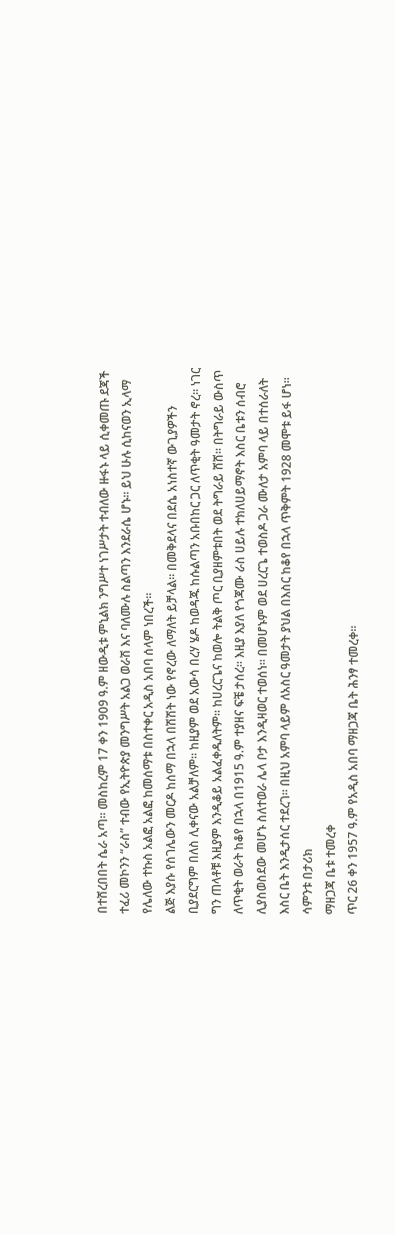በተሸረበበት ሴራ አጣ። መስከረም 17 ቀን 1909 ዓ.ም ዘውዲቱ ምኒልክ ንግሥተ ነገሥታት ተብለው ዙፋኑ ላይ ሲቀመጡ ደጃች ተፈሪ መኮንን “ራስ” ተብው የኢትዮጵያ መንግሥት አልጋ ወራሽ እና ባለሙሉ ስልጣን እንደራሴ ሆኑ። ይህ ሁሉ ሲከናወን ኢላማ የሌለው ተኩስ አልፎ አልፎ ከመሰማቱ በስተቀር አዲስ አበባ ሰላም ነበረች።
ልጅ እያሱ የሰገሌውን መርዶ ከሰማ በኋላ በሽሽት ነው የኖረው ለማለት ይቻላል። በመቅደላና በደሴ አነስተኛ ውጊያዎችን ቢያደርግም በለስ ሊቀናው አልቻለም። ከዚያም ወደ አውሳ በረሃ ሄዶ ከወዳጁ ከሱልጣን አቡበከር ጋር ለጥቂት ዓመታት ኖረ። ነገር ግን ጠላቶቹ እዚያም እንዲቆይ አልፈቀዱለትም። ከሀረርጌና ከወሎ ትልቅ ጦር ቢያዘምቱበት ወደ ትግራይ ሸሸ። በትግራይ ውስጥ ለጥቂት ወራት ከቆየ በኋላ በ1915 ዓ.ም ተያዘና ፍቼ ታሰረ። እዚያ እያለ የጎጃሙ ራስ ሀይሉ ተክለሀይማኖት እስር ቤቱን ሰብሮ ሊያስወስደው መሆኑ ስለተወራ ሌላ ቦታ እንዲዛወር ተወሰነ። በመሆኑም ወደ ሀረርጌ ተወስዶ ጋራ ሙለታ አምባ ላይ በተሰራለት እስር ቤት እንዲታሰር ተደረገ። በዚህ አምባ ላይም ለአስር ዓመታት ያህል በእስር ከቆየ በኋላ ጥቅምት 1928 መሞቱ ይፋ ሆነ።
ሳምንቱ በታሪክ
ማዘጋጃ ቤቱ ተመረቀ
ጥር 26 ቀን 1957 ዓ.ም የአዲስ አበባ ማዘጋጃ ቤት ሕንፃ ተመረቀ።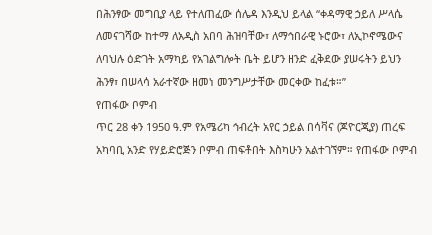በሕንፃው መግቢያ ላይ የተለጠፈው ሰሌዳ እንዲህ ይላል “ቀዳማዊ ኃይለ ሥላሴ ለመናገሻው ከተማ ለአዲስ አበባ ሕዝባቸው፣ ለማኅበራዊ ኑሮው፣ ለኢኮኖሜውና ለባህሉ ዕድገት አማካይ የአገልግሎት ቤት ይሆን ዘንድ ፈቅደው ያሠሩትን ይህን ሕንፃ፣ በሠላሳ አራተኛው ዘመነ መንግሥታቸው መርቀው ከፈቱ።”
የጠፋው ቦምብ
ጥር 28 ቀን 1950 ዓ.ም የአሜሪካ ኅብረት አየር ኃይል በሳቫና (ጆዮርጂያ) ጠረፍ አካባቢ አንድ የሃይድሮጅን ቦምብ ጠፍቶበት እስካሁን አልተገኘም። የጠፋው ቦምብ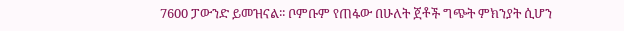7600 ፓውንድ ይመዝናል፡፡ ቦምቡም የጠፋው በሁለት ጀቶች ግጭት ምክንያት ሲሆን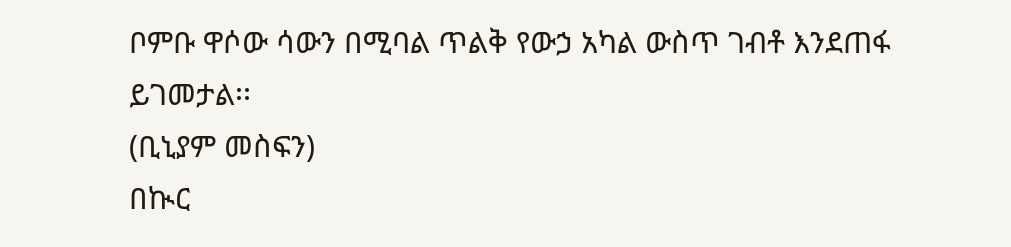ቦምቡ ዋሶው ሳውን በሚባል ጥልቅ የውኃ አካል ውስጥ ገብቶ እንደጠፋ ይገመታል፡፡
(ቢኒያም መስፍን)
በኲር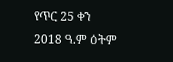የጥር 25 ቀን 2018 ዓ.ም ዕትም